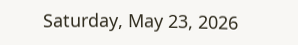Saturday, May 23, 2026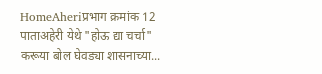HomeAheriप्रभाग क्रमांक 12 पाताअहेरी येथे "होऊ द्या चर्चा" करूया बोल घेवड्या शासनाच्या...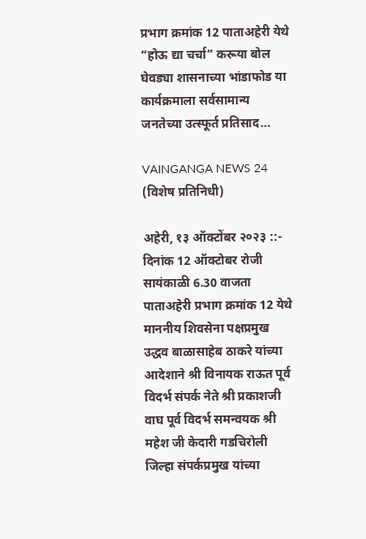प्रभाग क्रमांक 12 पाताअहेरी येथे “होऊ द्या चर्चा” करूया बोल घेवड्या शासनाच्या भांडाफोड या कार्यक्रमाला सर्वसामान्य जनतेच्या उत्स्फूर्त प्रतिसाद…

VAINGANGA NEWS 24 (विशेष प्रतिनिधी)

अहेरी, १३ ऑक्टोंबर २०२३ ::- दिनांक 12 ऑक्टोबर रोजी सायंकाळी 6.30 वाजता पाताअहेरी प्रभाग क्रमांक 12 येथे माननीय शिवसेना पक्षप्रमुख उद्धव बाळासाहेब ठाकरे यांच्या आदेशाने श्री विनायक राऊत पूर्व विदर्भ संपर्क नेते श्री प्रकाशजी वाघ पूर्व विदर्भ समन्वयक श्री महेश जी केदारी गडचिरोली जिल्हा संपर्कप्रमुख यांच्या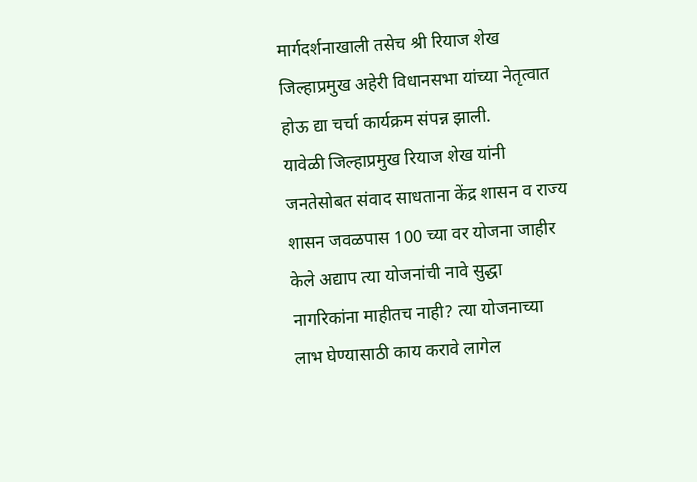मार्गदर्शनाखाली तसेच श्री रियाज शेख जिल्हाप्रमुख अहेरी विधानसभा यांच्या नेतृत्वात होऊ द्या चर्चा कार्यक्रम संपन्न झाली.        यावेळी जिल्हाप्रमुख रियाज शेख यांनी जनतेसोबत संवाद साधताना केंद्र शासन व राज्य शासन जवळपास 100 च्या वर योजना जाहीर केले अद्याप त्या योजनांची नावे सुद्धा नागरिकांना माहीतच नाही? त्या योजनाच्या लाभ घेण्यासाठी काय करावे लागेल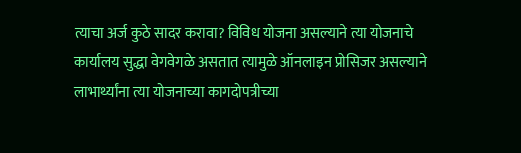त्याचा अर्ज कुठे सादर करावा? विविध योजना असल्याने त्या योजनाचे कार्यालय सुद्धा वेगवेगळे असतात त्यामुळे ऑनलाइन प्रोसिजर असल्याने लाभार्थ्यांना त्या योजनाच्या कागदोपत्रीच्या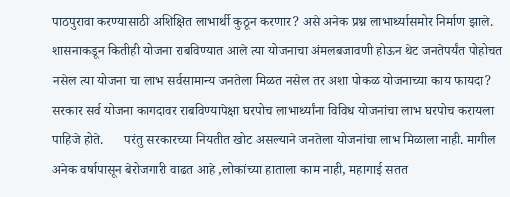पाठपुरावा करण्यासाठी अशिक्षित लाभार्थी कुठून करणार? असे अनेक प्रश्न लाभार्थ्यासमोर निर्माण झाले.       शासनाकडून कितीही योजना राबविण्यात आले त्या योजनाचा अंमलबजावणी होऊन थेट जनतेपर्यंत पोहोचत नसेल त्या योजना चा लाभ सर्वसामान्य जनतेला मिळत नसेल तर अशा पोकळ योजनाच्या काय फायदा? सरकार सर्व योजना कागदावर राबविण्यापेक्षा घरपोच लाभार्थ्यांना विविध योजनांचा लाभ घरपोच करायला पाहिजे होते.      परंतु सरकारच्या नियतीत खोट असल्याने जनतेला योजनांचा लाभ मिळाला नाही. मागील अनेक वर्षापासून बेरोजगारी वाढत आहे ,लोकांच्या हाताला काम नाही, महागाई सतत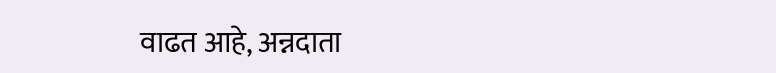वाढत आहे, अन्नदाता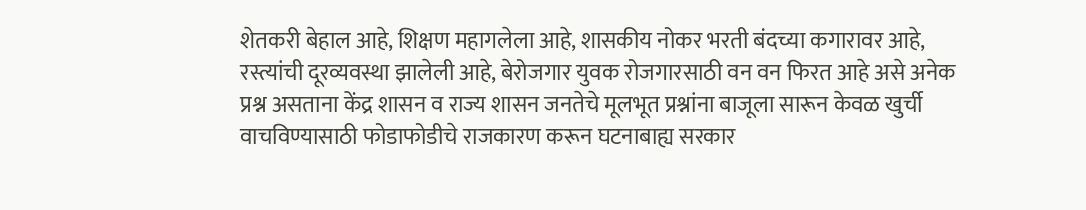शेतकरी बेहाल आहे, शिक्षण महागलेला आहे, शासकीय नोकर भरती बंदच्या कगारावर आहे, रस्त्यांची दूरव्यवस्था झालेली आहे, बेरोजगार युवक रोजगारसाठी वन वन फिरत आहे असे अनेक प्रश्न असताना केंद्र शासन व राज्य शासन जनतेचे मूलभूत प्रश्नांना बाजूला सारून केवळ खुर्ची वाचविण्यासाठी फोडाफोडीचे राजकारण करून घटनाबाह्य सरकार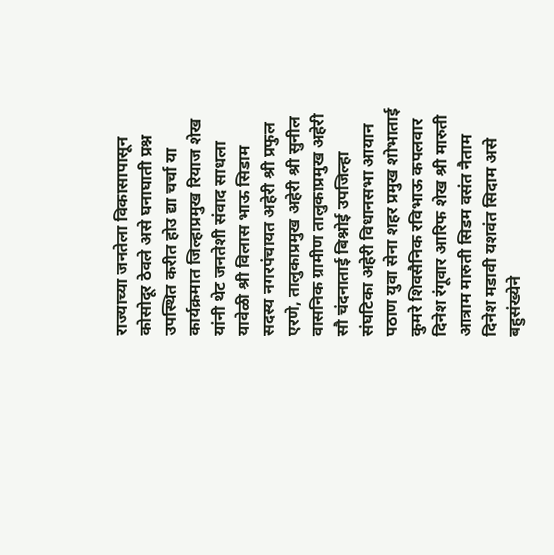राज्याच्या जनतेला विकासापासून कोसोदूर ठेवले असे घनाघाती प्रश्न उपस्थित करीत होउ द्या चर्चा या कार्यक्रमात जिल्हाप्रमुख रियाज शेख यांनी थेट जनतेशी संवाद साधला यावेळी श्री विलास भाऊ सिडाम सदस्य नगरपंचायत अहेरी श्री प्रफुल एरणे, तालुकाप्रमुख अहेरी श्री सुनील वासनिक ग्रामीण तालुकाप्रमुख अहेरी सौ चंदनाताई बिश्नोई उपजिल्हा संघटिका अहेरी विधानसभा आयान पठाण युवा सेना शहर प्रमुख शोभाताई कुमरे शिवसैनिक रविभाऊ कपलवार दिनेश रंगूवार आरिफ शेख श्री मारुती आत्राम मारुती सिडम वसंत नैताम दिनेश मडावी यशवंत सिदाम असे बहुसंख्येने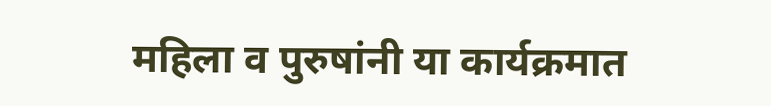महिला व पुरुषांनी या कार्यक्रमात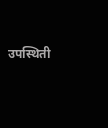उपस्थिती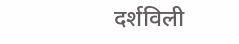दर्शविली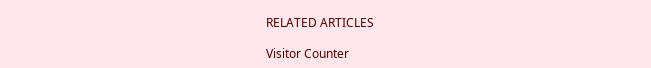RELATED ARTICLES

Visitor Counter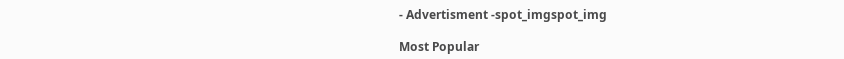- Advertisment -spot_imgspot_img

Most Popular